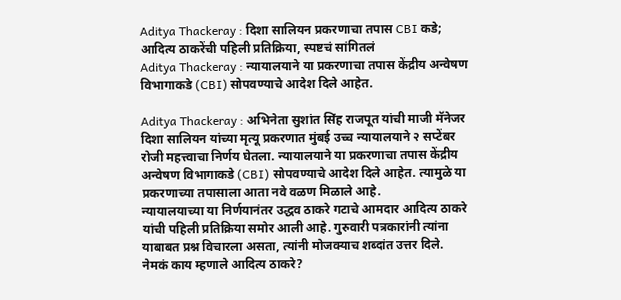Aditya Thackeray : दिशा सालियन प्रकरणाचा तपास CBI कडे; आदित्य ठाकरेंची पहिली प्रतिक्रिया, स्पष्टचं सांगितलं
Aditya Thackeray : न्यायालयाने या प्रकरणाचा तपास केंद्रीय अन्वेषण विभागाकडे (CBI) सोपवण्याचे आदेश दिले आहेत.

Aditya Thackeray : अभिनेता सुशांत सिंह राजपूत यांची माजी मॅनेजर दिशा सालियन यांच्या मृत्यू प्रकरणात मुंबई उच्च न्यायालयाने २ सप्टेंबर रोजी महत्त्वाचा निर्णय घेतला. न्यायालयाने या प्रकरणाचा तपास केंद्रीय अन्वेषण विभागाकडे (CBI) सोपवण्याचे आदेश दिले आहेत. त्यामुळे या प्रकरणाच्या तपासाला आता नवे वळण मिळाले आहे.
न्यायालयाच्या या निर्णयानंतर उद्धव ठाकरे गटाचे आमदार आदित्य ठाकरे यांची पहिली प्रतिक्रिया समोर आली आहे. गुरुवारी पत्रकारांनी त्यांना याबाबत प्रश्न विचारला असता, त्यांनी मोजक्याच शब्दांत उत्तर दिले.
नेमकं काय म्हणाले आदित्य ठाकरे?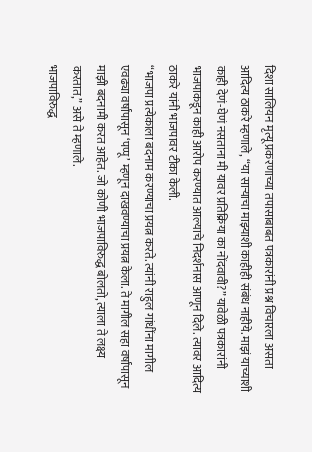दिशा सालियन मृत्यू प्रकरणाच्या तपासाबाबत पत्रकारांनी प्रश्न विचारला असता आदित्य ठाकरे म्हणाले, “या साऱ्याचा माझ्याशी काहीही संबंध नाहीये. माझं याच्याशी काही देणं-घेणं नसताना मी यावर प्रतिक्रिया का नोंदवावी?” यावेळी पत्रकारांनी भाजपाकडून काही आरोप करण्यात आल्याचे निदर्शनास आणून दिले. त्यावर आदित्य ठाकरे यांनी भाजपावर टीका केली.
“भाजपा प्रत्येकाला बदनाम करण्याचा प्रयत्न करते. त्यांनी राहुल गांधींना मागील एवढ्या वर्षांपासून ‘पप्पू’ म्हणून दाखवण्याचा प्रयत्न केला. ते मागील सहा वर्षांपासून माझी बदनामी करत आहेत. जो कोणी भाजपाविरुद्ध बोलतो, त्याला ते लक्ष्य करतात,” असे ते म्हणाले.
भाजपाविरुद्ध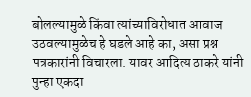बोलल्यामुळे किंवा त्यांच्याविरोधात आवाज उठवल्यामुळेच हे घडले आहे का, असा प्रश्न पत्रकारांनी विचारला. यावर आदित्य ठाकरे यांनी पुन्हा एकदा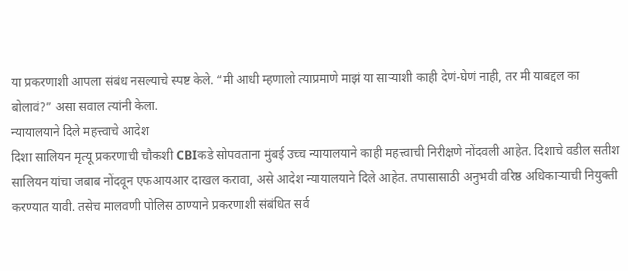या प्रकरणाशी आपला संबंध नसल्याचे स्पष्ट केले. “मी आधी म्हणालो त्याप्रमाणे माझं या साऱ्याशी काही देणं-घेणं नाही, तर मी याबद्दल का बोलावं?” असा सवाल त्यांनी केला.
न्यायालयाने दिले महत्त्वाचे आदेश
दिशा सालियन मृत्यू प्रकरणाची चौकशी CBIकडे सोपवताना मुंबई उच्च न्यायालयाने काही महत्त्वाची निरीक्षणे नोंदवली आहेत. दिशाचे वडील सतीश सालियन यांचा जबाब नोंदवून एफआयआर दाखल करावा, असे आदेश न्यायालयाने दिले आहेत. तपासासाठी अनुभवी वरिष्ठ अधिकाऱ्याची नियुक्ती करण्यात यावी. तसेच मालवणी पोलिस ठाण्याने प्रकरणाशी संबंधित सर्व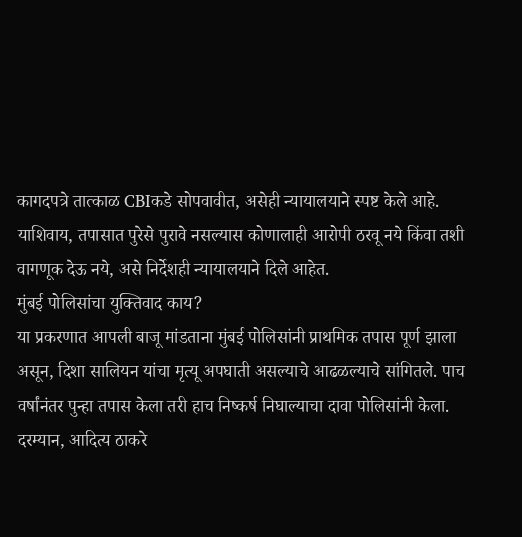कागदपत्रे तात्काळ CBIकडे सोपवावीत, असेही न्यायालयाने स्पष्ट केले आहे. याशिवाय, तपासात पुरेसे पुरावे नसल्यास कोणालाही आरोपी ठरवू नये किंवा तशी वागणूक देऊ नये, असे निर्देशही न्यायालयाने दिले आहेत.
मुंबई पोलिसांचा युक्तिवाद काय?
या प्रकरणात आपली बाजू मांडताना मुंबई पोलिसांनी प्राथमिक तपास पूर्ण झाला असून, दिशा सालियन यांचा मृत्यू अपघाती असल्याचे आढळल्याचे सांगितले. पाच वर्षांनंतर पुन्हा तपास केला तरी हाच निष्कर्ष निघाल्याचा दावा पोलिसांनी केला. दरम्यान, आदित्य ठाकरे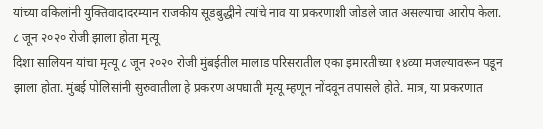यांच्या वकिलांनी युक्तिवादादरम्यान राजकीय सूडबुद्धीने त्यांचे नाव या प्रकरणाशी जोडले जात असल्याचा आरोप केला.
८ जून २०२० रोजी झाला होता मृत्यू
दिशा सालियन यांचा मृत्यू ८ जून २०२० रोजी मुंबईतील मालाड परिसरातील एका इमारतीच्या १४व्या मजल्यावरून पडून झाला होता. मुंबई पोलिसांनी सुरुवातीला हे प्रकरण अपघाती मृत्यू म्हणून नोंदवून तपासले होते. मात्र, या प्रकरणात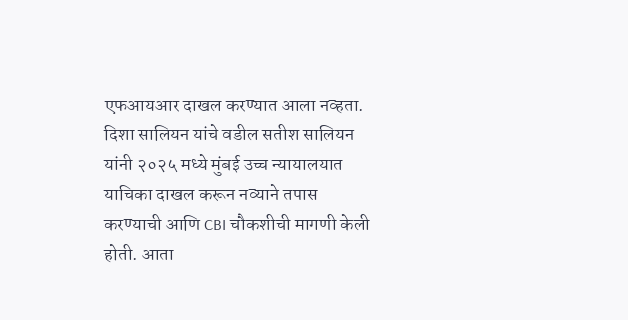एफआयआर दाखल करण्यात आला नव्हता.
दिशा सालियन यांचे वडील सतीश सालियन यांनी २०२५ मध्ये मुंबई उच्च न्यायालयात याचिका दाखल करून नव्याने तपास करण्याची आणि CBI चौकशीची मागणी केली होती. आता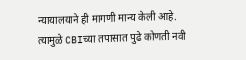न्यायालयाने ही मागणी मान्य केली आहे. त्यामुळे CBIच्या तपासात पुढे कोणती नवी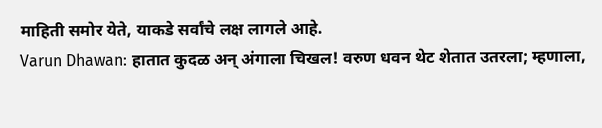माहिती समोर येते, याकडे सर्वांचे लक्ष लागले आहे.
Varun Dhawan: हातात कुदळ अन् अंगाला चिखल! वरुण धवन थेट शेतात उतरला; म्हणाला,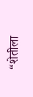“शेतीला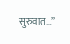सुरुवात…”